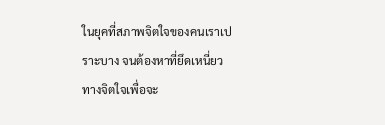ในยุคที่สภาพจิตใจของคนเราเปราะบาง จนต้องหาที่ยึดเหนี่ยวทางจิตใจเพื่อจะ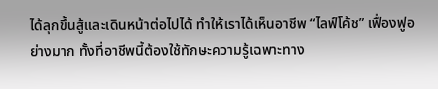ได้ลุกขึ้นสู้และเดินหน้าต่อไปได้ ทำให้เราได้เห็นอาชีพ “ไลฟ์โค้ช” เฟื่องฟูอย่างมาก ทั้งที่อาชีพนี้ต้องใช้ทักษะความรู้เฉพาะทาง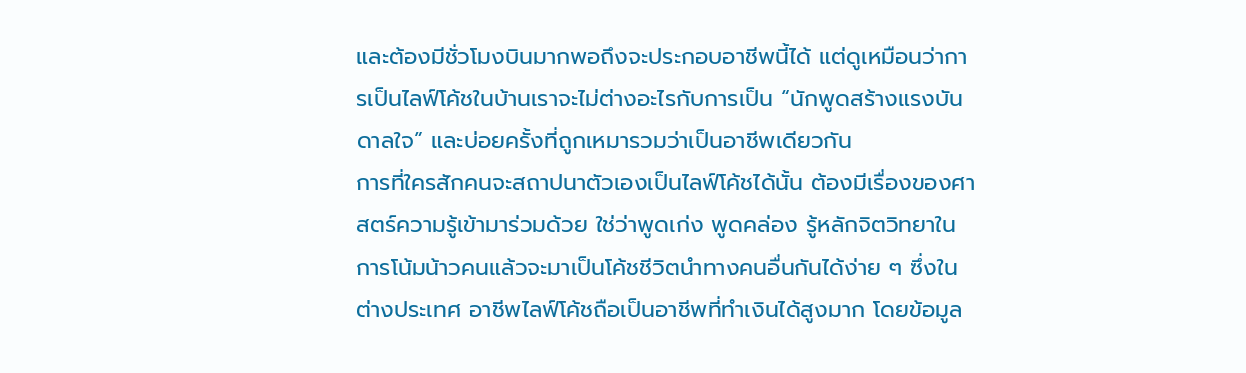และต้องมีชั่วโมงบินมากพอถึงจะประกอบอาชีพนี้ได้ แต่ดูเหมือนว่าการเป็นไลฟ์โค้ชในบ้านเราจะไม่ต่างอะไรกับการเป็น “นักพูดสร้างแรงบันดาลใจ” และบ่อยครั้งที่ถูกเหมารวมว่าเป็นอาชีพเดียวกัน
การที่ใครสักคนจะสถาปนาตัวเองเป็นไลฟ์โค้ชได้นั้น ต้องมีเรื่องของศาสตร์ความรู้เข้ามาร่วมด้วย ใช่ว่าพูดเก่ง พูดคล่อง รู้หลักจิตวิทยาในการโน้มน้าวคนแล้วจะมาเป็นโค้ชชีวิตนำทางคนอื่นกันได้ง่าย ๆ ซึ่งในต่างประเทศ อาชีพไลฟ์โค้ชถือเป็นอาชีพที่ทำเงินได้สูงมาก โดยข้อมูล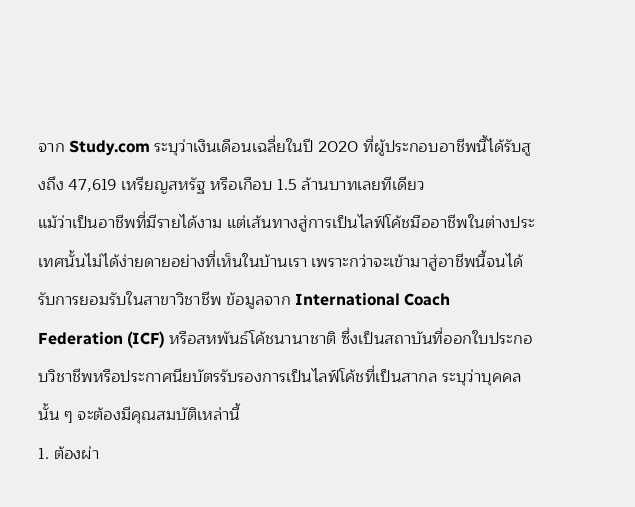จาก Study.com ระบุว่าเงินเดือนเฉลี่ยในปี 2020 ที่ผู้ประกอบอาชีพนี้ได้รับสูงถึง 47,619 เหรียญสหรัฐ หรือเกือบ 1.5 ล้านบาทเลยทีเดียว
แม้ว่าเป็นอาชีพที่มีรายได้งาม แต่เส้นทางสู่การเป็นไลฟ์โค้ชมืออาชีพในต่างประเทศนั้นไม่ได้ง่ายดายอย่างที่เห็นในบ้านเรา เพราะกว่าจะเข้ามาสู่อาชีพนี้จนได้รับการยอมรับในสาขาวิชาชีพ ข้อมูลจาก International Coach Federation (ICF) หรือสหพันธ์โค้ชนานาชาติ ซึ่งเป็นสถาบันที่ออกใบประกอบวิชาชีพหรือประกาศนียบัตรรับรองการเป็นไลฟ์โค้ชที่เป็นสากล ระบุว่าบุคคลนั้น ๆ จะต้องมีคุณสมบัติเหล่านี้
1. ต้องผ่า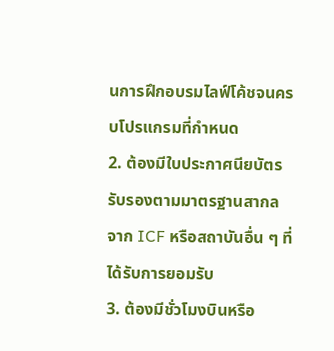นการฝึกอบรมไลฟ์โค้ชจนครบโปรแกรมที่กำหนด
2. ต้องมีใบประกาศนียบัตรรับรองตามมาตรฐานสากลจาก ICF หรือสถาบันอื่น ๆ ที่ได้รับการยอมรับ
3. ต้องมีชั่วโมงบินหรือ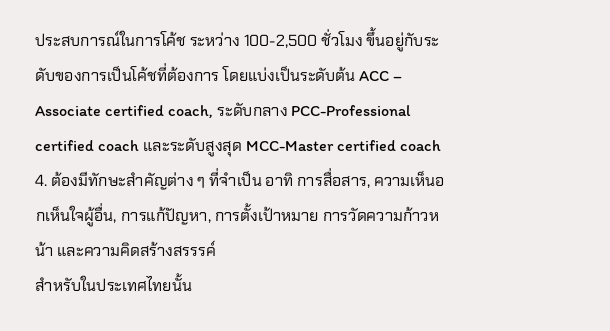ประสบการณ์ในการโค้ช ระหว่าง 100-2,500 ชั่วโมง ขึ้นอยู่กับระดับของการเป็นโค้ชที่ต้องการ โดยแบ่งเป็นระดับต้น ACC – Associate certified coach, ระดับกลาง PCC-Professional certified coach และระดับสูงสุด MCC-Master certified coach
4. ต้องมีทักษะสำคัญต่าง ๆ ที่จำเป็น อาทิ การสื่อสาร, ความเห็นอกเห็นใจผู้อื่น, การแก้ปัญหา, การตั้งเป้าหมาย การวัดความก้าวหน้า และความคิดสร้างสรรรค์
สำหรับในประเทศไทยนั้น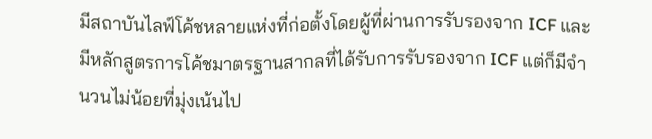มีสถาบันไลฟ์โค้ชหลายแห่งที่ก่อตั้งโดยผู้ที่ผ่านการรับรองจาก ICF และมีหลักสูตรการโค้ชมาตรฐานสากลที่ได้รับการรับรองจาก ICF แต่ก็มีจำนวนไม่น้อยที่มุ่งเน้นไป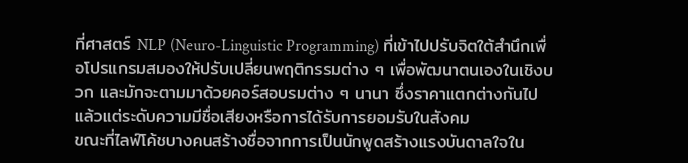ที่ศาสตร์ NLP (Neuro-Linguistic Programming) ที่เข้าไปปรับจิตใต้สำนึกเพื่อโปรแกรมสมองให้ปรับเปลี่ยนพฤติกรรมต่าง ๆ เพื่อพัฒนาตนเองในเชิงบวก และมักจะตามมาด้วยคอร์สอบรมต่าง ๆ นานา ซึ่งราคาแตกต่างกันไปแล้วแต่ระดับความมีชื่อเสียงหรือการได้รับการยอมรับในสังคม
ขณะที่ไลฟ์โค้ชบางคนสร้างชื่อจากการเป็นนักพูดสร้างแรงบันดาลใจใน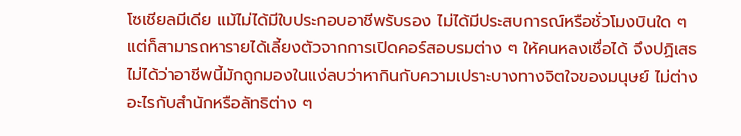โซเชียลมีเดีย แม้ไม่ได้มีใบประกอบอาชีพรับรอง ไม่ได้มีประสบการณ์หรือชั่วโมงบินใด ๆ แต่ก็สามารถหารายได้เลี้ยงตัวจากการเปิดคอร์สอบรมต่าง ๆ ให้คนหลงเชื่อได้ จึงปฏิเสธไม่ได้ว่าอาชีพนี้มักถูกมองในแง่ลบว่าหากินกับความเปราะบางทางจิตใจของมนุษย์ ไม่ต่างอะไรกับสำนักหรือลัทธิต่าง ๆ